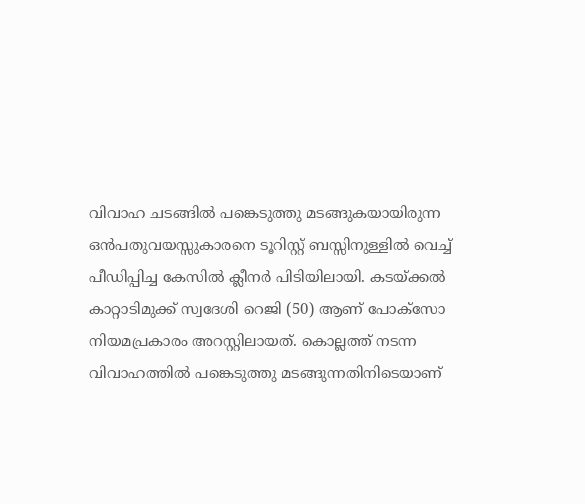വിവാഹ ചടങ്ങിൽ പങ്കെടുത്തു മടങ്ങുകയായിരുന്ന ഒൻപതുവയസ്സുകാരനെ ടൂറിസ്റ്റ് ബസ്സിനുള്ളിൽ വെച്ച് പീഡിപ്പിച്ച കേസിൽ ക്ലീനർ പിടിയിലായി. കടയ്ക്കൽ കാറ്റാടിമുക്ക് സ്വദേശി റെജി (50) ആണ് പോക്സോ നിയമപ്രകാരം അറസ്റ്റിലായത്. കൊല്ലത്ത് നടന്ന വിവാഹത്തിൽ പങ്കെടുത്തു മടങ്ങുന്നതിനിടെയാണ്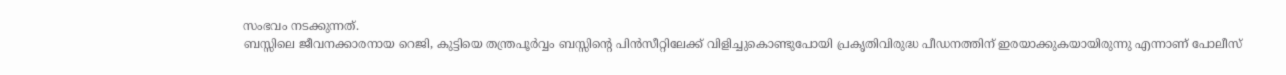സംഭവം നടക്കുന്നത്.
ബസ്സിലെ ജീവനക്കാരനായ റെജി, കുട്ടിയെ തന്ത്രപൂർവ്വം ബസ്സിന്റെ പിൻസീറ്റിലേക്ക് വിളിച്ചുകൊണ്ടുപോയി പ്രകൃതിവിരുദ്ധ പീഡനത്തിന് ഇരയാക്കുകയായിരുന്നു എന്നാണ് പോലീസ്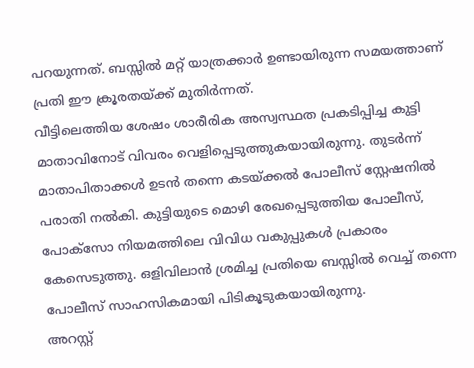പറയുന്നത്. ബസ്സിൽ മറ്റ് യാത്രക്കാർ ഉണ്ടായിരുന്ന സമയത്താണ് പ്രതി ഈ ക്രൂരതയ്ക്ക് മുതിർന്നത്.
വീട്ടിലെത്തിയ ശേഷം ശാരീരിക അസ്വസ്ഥത പ്രകടിപ്പിച്ച കുട്ടി മാതാവിനോട് വിവരം വെളിപ്പെടുത്തുകയായിരുന്നു. തുടർന്ന് മാതാപിതാക്കൾ ഉടൻ തന്നെ കടയ്ക്കൽ പോലീസ് സ്റ്റേഷനിൽ പരാതി നൽകി. കുട്ടിയുടെ മൊഴി രേഖപ്പെടുത്തിയ പോലീസ്, പോക്സോ നിയമത്തിലെ വിവിധ വകുപ്പുകൾ പ്രകാരം കേസെടുത്തു. ഒളിവിലാൻ ശ്രമിച്ച പ്രതിയെ ബസ്സിൽ വെച്ച് തന്നെ പോലീസ് സാഹസികമായി പിടികൂടുകയായിരുന്നു.
അറസ്റ്റ്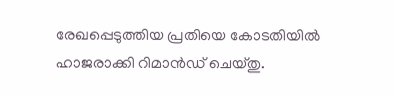രേഖപ്പെടുത്തിയ പ്രതിയെ കോടതിയിൽ ഹാജരാക്കി റിമാൻഡ് ചെയ്തു.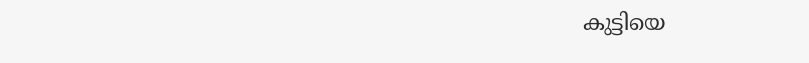കുട്ടിയെ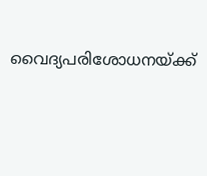വൈദ്യപരിശോധനയ്ക്ക്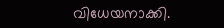വിധേയനാക്കി.